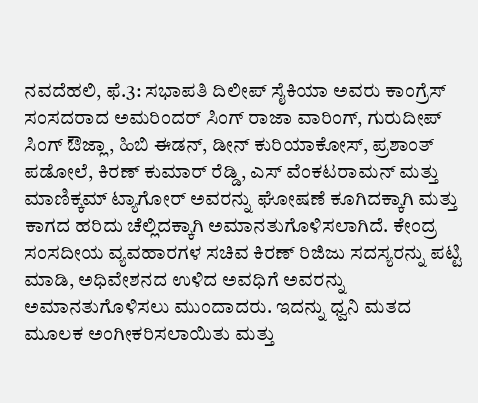ನವದೆಹಲಿ, ಫೆ.3: ಸಭಾಪತಿ ದಿಲೀಪ್ ಸೈಕಿಯಾ ಅವರು ಕಾಂಗ್ರೆಸ್ ಸಂಸದರಾದ ಅಮರಿಂದರ್ ಸಿಂಗ್ ರಾಜಾ ವಾರಿಂಗ್, ಗುರುದೀಪ್ ಸಿಂಗ್ ಔಜ್ಲಾ, ಹಿಬಿ ಈಡನ್, ಡೀನ್ ಕುರಿಯಾಕೋಸ್, ಪ್ರಶಾಂತ್ ಪಡೋಲೆ, ಕಿರಣ್ ಕುಮಾರ್ ರೆಡ್ಡಿ, ಎಸ್ ವೆಂಕಟರಾಮನ್ ಮತ್ತು ಮಾಣಿಕ್ಕಮ್ ಟ್ಯಾಗೋರ್ ಅವರನ್ನು ಘೋಷಣೆ ಕೂಗಿದಕ್ಕಾಗಿ ಮತ್ತು ಕಾಗದ ಹರಿದು ಚೆಲ್ಲಿದಕ್ಕಾಗಿ ಅಮಾನತುಗೊಳಿಸಲಾಗಿದೆ. ಕೇಂದ್ರ ಸಂಸದೀಯ ವ್ಯವಹಾರಗಳ ಸಚಿವ ಕಿರಣ್ ರಿಜಿಜು ಸದಸ್ಯರನ್ನು ಪಟ್ಟಿ ಮಾಡಿ, ಅಧಿವೇಶನದ ಉಳಿದ ಅವಧಿಗೆ ಅವರನ್ನು ಅಮಾನತುಗೊಳಿಸಲು ಮುಂದಾದರು. ಇದನ್ನು ಧ್ವನಿ ಮತದ ಮೂಲಕ ಅಂಗೀಕರಿಸಲಾಯಿತು ಮತ್ತು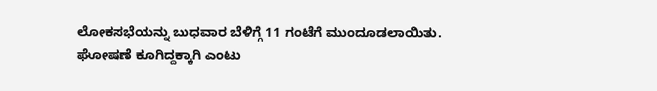ಲೋಕಸಭೆಯನ್ನು ಬುಧವಾರ ಬೆಳಿಗ್ಗೆ 11 ಗಂಟೆಗೆ ಮುಂದೂಡಲಾಯಿತು.
ಘೋಷಣೆ ಕೂಗಿದ್ದಕ್ಕಾಗಿ ಎಂಟು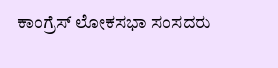ಕಾಂಗ್ರೆಸ್ ಲೋಕಸಭಾ ಸಂಸದರು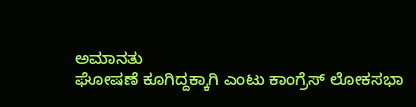ಅಮಾನತು
ಘೋಷಣೆ ಕೂಗಿದ್ದಕ್ಕಾಗಿ ಎಂಟು ಕಾಂಗ್ರೆಸ್ ಲೋಕಸಭಾ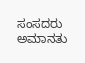ಸಂಸದರು ಅಮಾನತು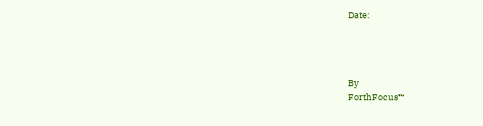Date:




By
ForthFocus™